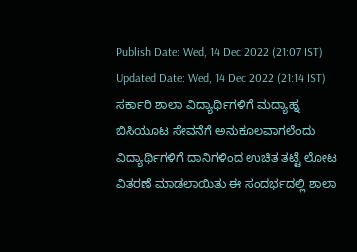Publish Date: Wed, 14 Dec 2022 (21:07 IST)
Updated Date: Wed, 14 Dec 2022 (21:14 IST)
ಸರ್ಕಾರಿ ಶಾಲಾ ವಿದ್ಯಾರ್ಥಿಗಳಿಗೆ ಮದ್ಯಾಹ್ನ ಬಿಸಿಯೂಟ ಸೇವನೆಗೆ ಅನುಕೂಲವಾಗಲೆಂದು ವಿದ್ಯಾರ್ಥಿಗಳಿಗೆ ದಾನಿಗಳಿಂದ ಉಚಿತ ತಟ್ಟೆ ಲೋಟ ವಿತರಣೆ ಮಾಡಲಾಯಿತು ಈ ಸಂದರ್ಭದಲ್ಲಿ ಶಾಲಾ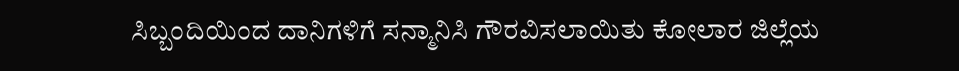ಸಿಬ್ಬಂದಿಯಿಂದ ದಾನಿಗಳಿಗೆ ಸನ್ಮಾನಿಸಿ ಗೌರವಿಸಲಾಯಿತು ಕೋಲಾರ ಜಿಲ್ಲೆಯ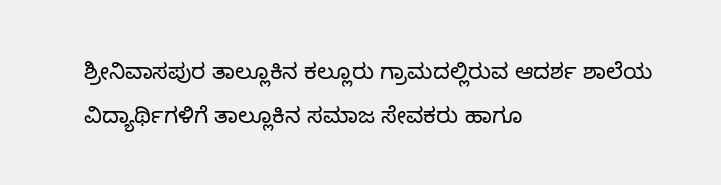ಶ್ರೀನಿವಾಸಪುರ ತಾಲ್ಲೂಕಿನ ಕಲ್ಲೂರು ಗ್ರಾಮದಲ್ಲಿರುವ ಆದರ್ಶ ಶಾಲೆಯ ವಿದ್ಯಾರ್ಥಿಗಳಿಗೆ ತಾಲ್ಲೂಕಿನ ಸಮಾಜ ಸೇವಕರು ಹಾಗೂ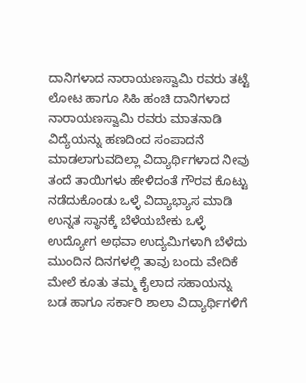ದಾನಿಗಳಾದ ನಾರಾಯಣಸ್ವಾಮಿ ರವರು ತಟ್ಟೆ ಲೋಟ ಹಾಗೂ ಸಿಹಿ ಹಂಚಿ ದಾನಿಗಳಾದ ನಾರಾಯಣಸ್ವಾಮಿ ರವರು ಮಾತನಾಡಿ ವಿದ್ಯೆಯನ್ನು ಹಣದಿಂದ ಸಂಪಾದನೆ ಮಾಡಲಾಗುವದಿಲ್ಲಾ ವಿದ್ಯಾರ್ಥಿಗಳಾದ ನೀವು ತಂದೆ ತಾಯಿಗಳು ಹೇಳಿದಂತೆ ಗೌರವ ಕೊಟ್ಟು ನಡೆದುಕೊಂಡು ಒಳ್ಳೆ ವಿದ್ಯಾಭ್ಯಾಸ ಮಾಡಿ ಉನ್ನತ ಸ್ಥಾನಕ್ಕೆ ಬೆಳೆಯಬೇಕು ಒಳ್ಳೆ ಉದ್ಯೋಗ ಅಥವಾ ಉದ್ಯಮಿಗಳಾಗಿ ಬೆಳೆದು ಮುಂದಿನ ದಿನಗಳಲ್ಲಿ ತಾವು ಬಂದು ವೇದಿಕೆ ಮೇಲೆ ಕೂತು ತಮ್ಮ ಕೈಲಾದ ಸಹಾಯನ್ನು ಬಡ ಹಾಗೂ ಸರ್ಕಾರಿ ಶಾಲಾ ವಿದ್ಯಾರ್ಥಿಗಳಿಗೆ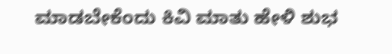ಮಾಡಬೇಕೆಂದು ಕಿವಿ ಮಾತು ಹೇಳಿ ಶುಭ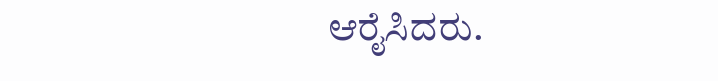ಆರೈಸಿದರು.